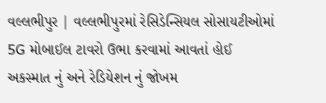વલ્લભીપુર | વલ્લભીપુરમાં રેસિડેન્સિયલ સોસાયટીઓમાં 5G મોબાઈલ ટાવરો ઉભા કરવામાં આવતાં હોઈ અકસ્માત નું અને રેડિયેશન નું જોખમ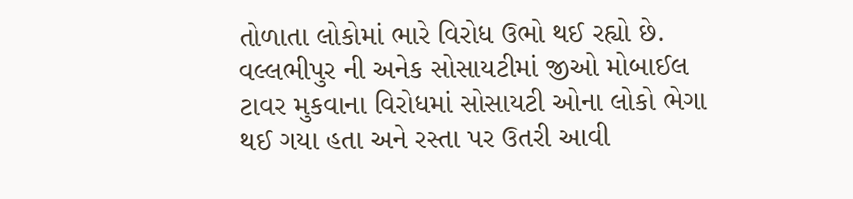તોળાતા લોકોમાં ભારે વિરોધ ઉભો થઈ રહ્યો છે. વલ્લભીપુર ની અનેક સોસાયટીમાં જીઓ મોબાઈલ ટાવર મુકવાના વિરોધમાં સોસાયટી ઓના લોકો ભેગા થઈ ગયા હતા અને રસ્તા પર ઉતરી આવી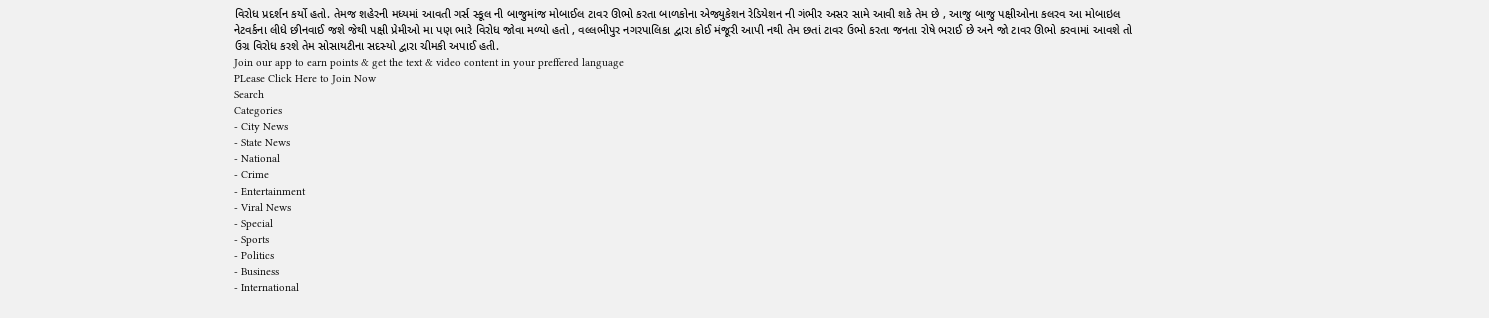વિરોધ પ્રદર્શન કર્યો હતો. તેમજ શહેરની મધ્યમાં આવતી ગર્સ સ્કૂલ ની બાજુમાંજ મોબાઈલ ટાવર ઊભો કરતા બાળકોના એજ્યુકેશન રેડિયેશન ની ગંભીર અસર સામે આવી શકે તેમ છે , આજુ બાજુ પક્ષીઓના કલરવ આ મોબાઇલ નેટવર્કના લીધે છીનવાઈ જશે જેથી પક્ષી પ્રેમીઓ મા પણ ભારે વિરોધ જોવા મળ્યો હતો , વલ્લભીપુર નગરપાલિકા દ્વારા કોઈ મંજૂરી આપી નથી તેમ છતાં ટાવર ઉભો કરતા જનતા રોષે ભરાઈ છે અને જો ટાવર ઊભો કરવામાં આવશે તો ઉગ્ર વિરોધ કરશે તેમ સોસાયટીના સદસ્યો દ્વારા ચીમકી અપાઈ હતી.
Join our app to earn points & get the text & video content in your preffered language
PLease Click Here to Join Now
Search
Categories
- City News
- State News
- National
- Crime
- Entertainment
- Viral News
- Special
- Sports
- Politics
- Business
- International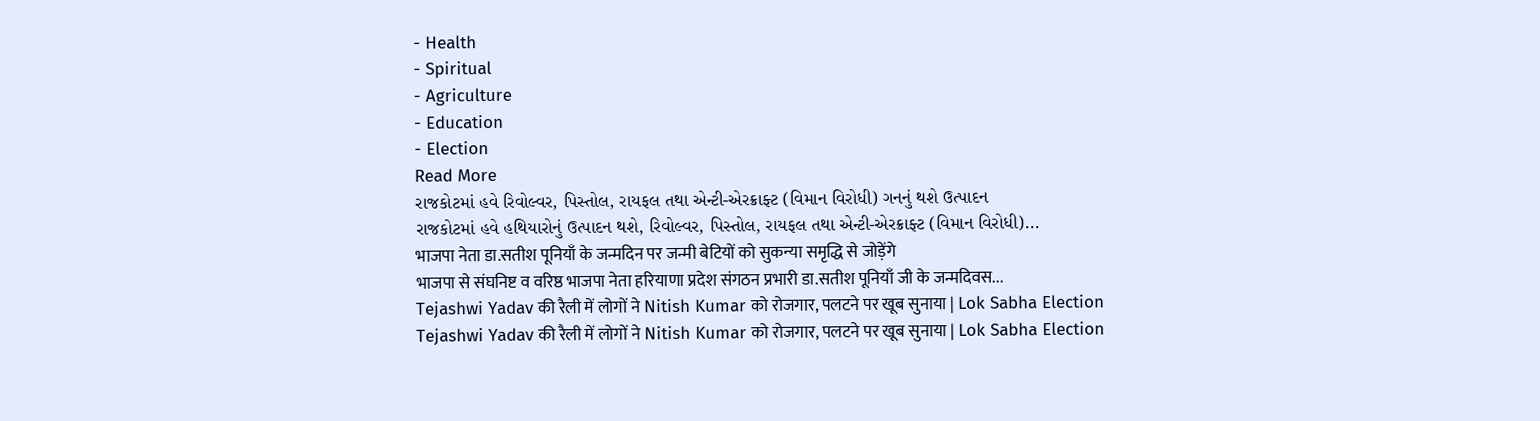- Health
- Spiritual
- Agriculture
- Education
- Election
Read More
રાજકોટમાં હવે રિવોલ્વર, પિસ્તોલ, રાયફલ તથા એન્ટી-એરક્રાફ્ટ (વિમાન વિરોધી) ગનનું થશે ઉત્પાદન
રાજકોટમાં હવે હથિયારોનું ઉત્પાદન થશે, રિવોલ્વર, પિસ્તોલ, રાયફલ તથા એન્ટી-એરક્રાફ્ટ (વિમાન વિરોધી)...
भाजपा नेता डा.सतीश पूनियाँ के जन्मदिन पर जन्मी बेटियों को सुकन्या समृद्धि से जोड़ेंगे
भाजपा से संघनिष्ट व वरिष्ठ भाजपा नेता हरियाणा प्रदेश संगठन प्रभारी डा.सतीश पूनियाँ जी के जन्मदिवस...
Tejashwi Yadav की रैली में लोगों ने Nitish Kumar को रोजगार, पलटने पर खूब सुनाया | Lok Sabha Election
Tejashwi Yadav की रैली में लोगों ने Nitish Kumar को रोजगार, पलटने पर खूब सुनाया | Lok Sabha Election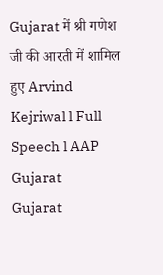Gujarat में श्री गणेश जी की आरती में शामिल हुए Arvind Kejriwal l Full Speech l AAP Gujarat
Gujarat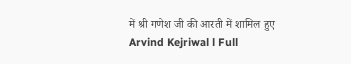में श्री गणेश जी की आरती में शामिल हुए Arvind Kejriwal l Full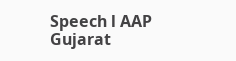Speech l AAP Gujarat